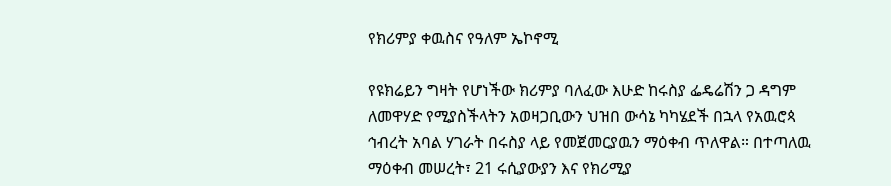የክሪምያ ቀዉስና የዓለም ኤኮኖሚ

የዩክሬይን ግዛት የሆነችው ክሪምያ ባለፈው እሁድ ከሩስያ ፌዴሬሽን ጋ ዳግም ለመዋሃድ የሚያስችላትን አወዛጋቢውን ህዝበ ውሳኔ ካካሄደች በኋላ የአዉሮጳ ኅብረት አባል ሃገራት በሩስያ ላይ የመጀመርያዉን ማዕቀብ ጥለዋል። በተጣለዉ ማዕቀብ መሠረት፣ 21 ሩሲያውያን እና የክሪሚያ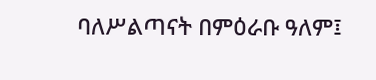ባለሥልጣናት በምዕራቡ ዓለም፤